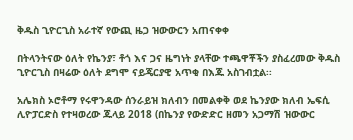ቅዱስ ጊዮርጊስ አራተኛ የውጪ ዜጋ ዝውውርን አጠናቀቀ

በትላንትናው ዕለት የኬንያ፣ ቶጎ እና ጋና ዜግነት ያላቸው ተጫዋቾችን ያስፈረመው ቅዱስ ጊዮርጊስ በዛሬው ዕለት ደግሞ ናይጄርያዊ አጥቂ በእጁ አስገብቷል፡፡

አሌክስ ኦሮቶማ የሩዋንዳው ሰንራይዝ ክለብን በመልቀቅ ወደ ኬንያው ክለብ ኤፍሲ ሊዮፓርድስ የተዛወረው ጁላይ 2018 (በኬንያ የውድድር ዘመን አጋማሽ ዝውውር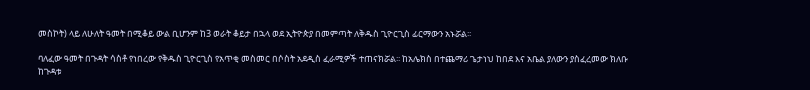መስኮት) ላይ ለሁለት ዓመት በሚቆይ ውል ቢሆንም ከ3 ወራት ቆይታ በኋላ ወደ ኢትዮጵያ በመምጣት ለቅዱስ ጊዮርጊስ ፊርማውን አኑሯል፡፡

ባለፈው ዓመት በጉዳት ሳስቶ የነበረው የቅዱስ ጊዮርጊስ የአጥቂ መስመር በሶስት አደዲስ ፈራሚዎች ተጠናክሯል፡፡ ከአሌክስ በተጨማሪ ጌታነህ ከበደ እና አቤል ያለውን ያስፈረመው ክለቡ ከጉዳቱ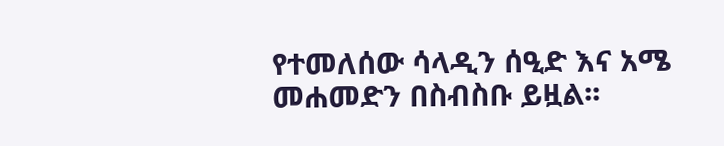የተመለሰው ሳላዲን ሰዒድ እና አሜ መሐመድን በስብስቡ ይዟል፡፡